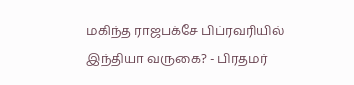மகிந்த ராஜபக்சே பிப்ரவரியில் இந்தியா வருகை? - பிரதமர்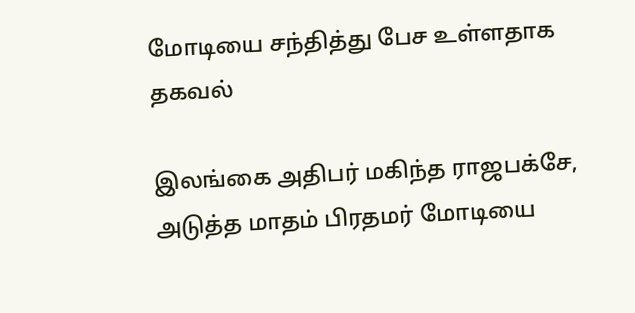மோடியை சந்தித்து பேச உள்ளதாக தகவல்

இலங்கை அதிபர் மகிந்த ராஜபக்சே, அடுத்த மாதம் பிரதமர் மோடியை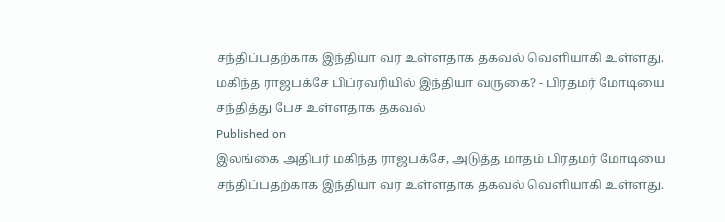சந்திப்பதற்காக இந்தியா வர உள்ளதாக தகவல் வெளியாகி உள்ளது.
மகிந்த ராஜபக்சே பிப்ரவரியில் இந்தியா வருகை? - பிரதமர் மோடியை சந்தித்து பேச உள்ளதாக தகவல்
Published on
இலங்கை அதிபர் மகிந்த ராஜபக்சே, அடுத்த மாதம் பிரதமர் மோடியை சந்திப்பதற்காக இந்தியா வர உள்ளதாக தகவல் வெளியாகி உள்ளது.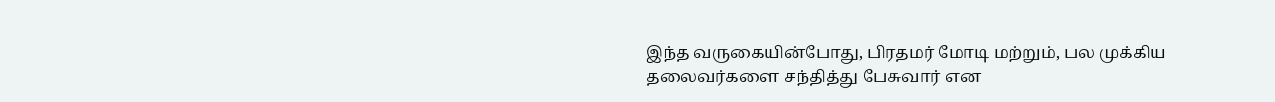இந்த வருகையின்போது, பிரதமர் மோடி மற்றும், பல முக்கிய தலைவர்களை சந்தித்து பேசுவார் என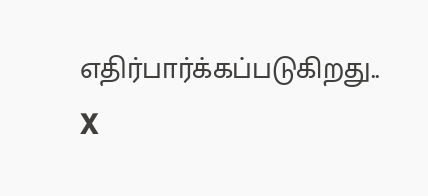எதிர்பார்க்கப்படுகிறது..
X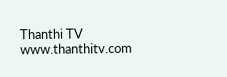Thanthi TV
www.thanthitv.com